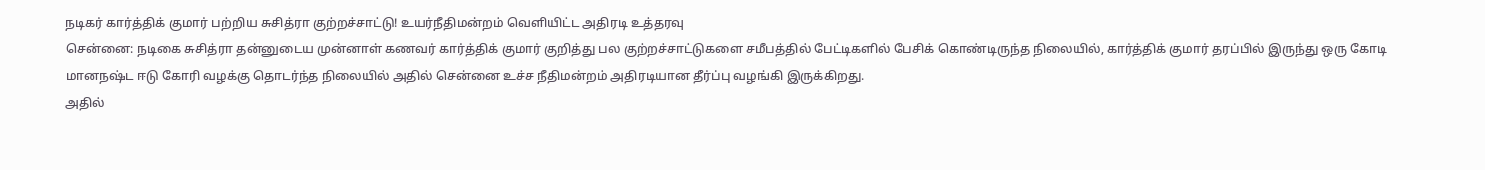நடிகர் கார்த்திக் குமார் பற்றிய சுசித்ரா குற்றச்சாட்டு! உயர்நீதிமன்றம் வெளியிட்ட அதிரடி உத்தரவு
சென்னை: நடிகை சுசித்ரா தன்னுடைய முன்னாள் கணவர் கார்த்திக் குமார் குறித்து பல குற்றச்சாட்டுகளை சமீபத்தில் பேட்டிகளில் பேசிக் கொண்டிருந்த நிலையில், கார்த்திக் குமார் தரப்பில் இருந்து ஒரு கோடி மானநஷ்ட ஈடு கோரி வழக்கு தொடர்ந்த நிலையில் அதில் சென்னை உச்ச நீதிமன்றம் அதிரடியான தீர்ப்பு வழங்கி இருக்கிறது.
அதில்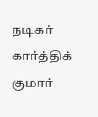நடிகர் கார்த்திக் குமார்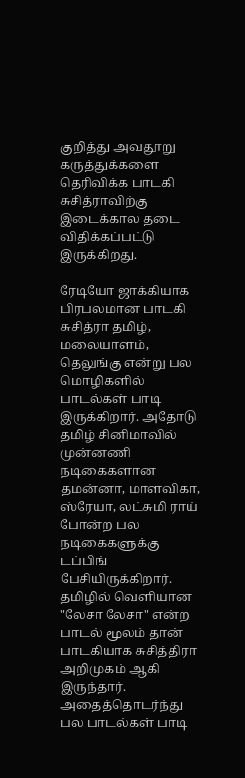குறித்து அவதூறு கருத்துக்களை தெரிவிக்க பாடகி சுசித்ராவிற்கு இடைக்கால தடை விதிக்கப்பட்டு இருக்கிறது.

ரேடியோ ஜாக்கியாக பிரபலமான பாடகி சுசித்ரா தமிழ், மலையாளம், தெலுங்கு என்று பல மொழிகளில் பாடல்கள் பாடி இருக்கிறார். அதோடு தமிழ் சினிமாவில் முன்னணி நடிகைகளான தமன்னா, மாளவிகா, ஸ்ரேயா, லட்சுமி ராய் போன்ற பல நடிகைகளுக்கு டப்பிங் பேசியிருக்கிறார். தமிழில் வெளியான "லேசா லேசா" என்ற பாடல் மூலம் தான் பாடகியாக சுசித்திரா அறிமுகம் ஆகி இருந்தார். அதைத்தொடர்ந்து பல பாடல்கள் பாடி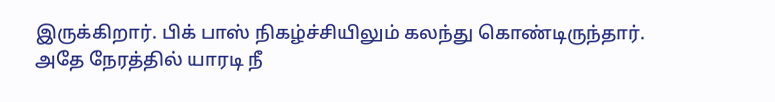இருக்கிறார். பிக் பாஸ் நிகழ்ச்சியிலும் கலந்து கொண்டிருந்தார்.
அதே நேரத்தில் யாரடி நீ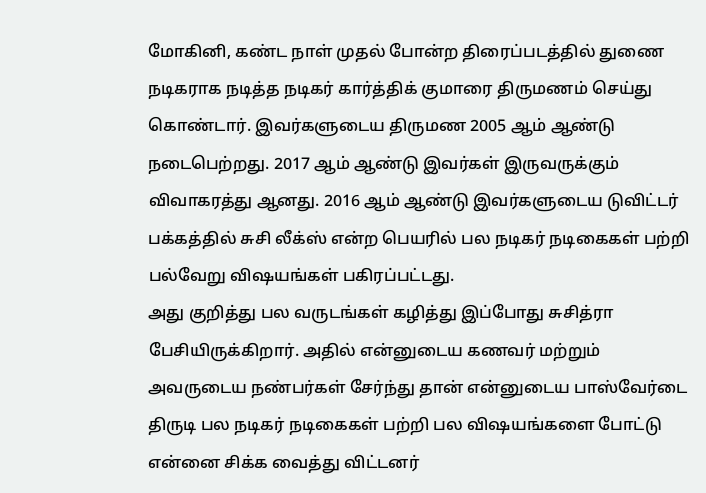மோகினி, கண்ட நாள் முதல் போன்ற திரைப்படத்தில் துணை நடிகராக நடித்த நடிகர் கார்த்திக் குமாரை திருமணம் செய்து கொண்டார். இவர்களுடைய திருமண 2005 ஆம் ஆண்டு நடைபெற்றது. 2017 ஆம் ஆண்டு இவர்கள் இருவருக்கும் விவாகரத்து ஆனது. 2016 ஆம் ஆண்டு இவர்களுடைய டுவிட்டர் பக்கத்தில் சுசி லீக்ஸ் என்ற பெயரில் பல நடிகர் நடிகைகள் பற்றி பல்வேறு விஷயங்கள் பகிரப்பட்டது.
அது குறித்து பல வருடங்கள் கழித்து இப்போது சுசித்ரா பேசியிருக்கிறார். அதில் என்னுடைய கணவர் மற்றும் அவருடைய நண்பர்கள் சேர்ந்து தான் என்னுடைய பாஸ்வேர்டை திருடி பல நடிகர் நடிகைகள் பற்றி பல விஷயங்களை போட்டு என்னை சிக்க வைத்து விட்டனர்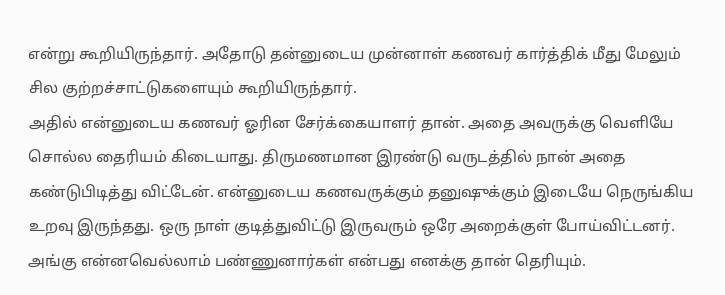என்று கூறியிருந்தார். அதோடு தன்னுடைய முன்னாள் கணவர் கார்த்திக் மீது மேலும் சில குற்றச்சாட்டுகளையும் கூறியிருந்தார்.
அதில் என்னுடைய கணவர் ஓரின சேர்க்கையாளர் தான். அதை அவருக்கு வெளியே சொல்ல தைரியம் கிடையாது. திருமணமான இரண்டு வருடத்தில் நான் அதை கண்டுபிடித்து விட்டேன். என்னுடைய கணவருக்கும் தனுஷுக்கும் இடையே நெருங்கிய உறவு இருந்தது. ஒரு நாள் குடித்துவிட்டு இருவரும் ஒரே அறைக்குள் போய்விட்டனர். அங்கு என்னவெல்லாம் பண்ணுனார்கள் என்பது எனக்கு தான் தெரியும்.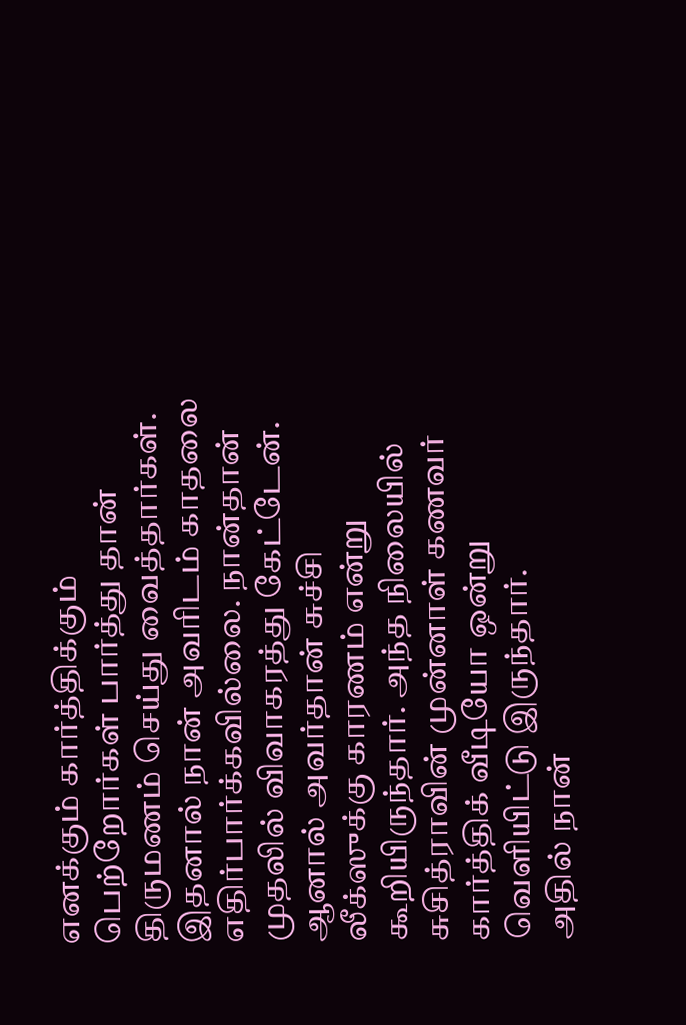எனக்கும் கார்த்திக்கும் பெற்றோர்கள் பார்த்து தான் திருமணம் செய்து வைத்தார்கள். இதனால் நான் அவரிடம் காதலை எதிர்பார்க்கவில்லை. நான்தான் முதலில் விவாகரத்து கேட்டேன். ஆனால் அவர்தான் சுச்சி லீக்ஸுக்கு காரணம் என்று கூறியிருந்தார். அந்த நிலையில் சுசித்ராவின் முன்னாள் கணவர் கார்த்திக் வீடியோ ஒன்று வெளியிட்டு இருந்தார்.
அதில் நான்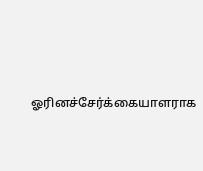ஓரினச்சேர்க்கையாளராக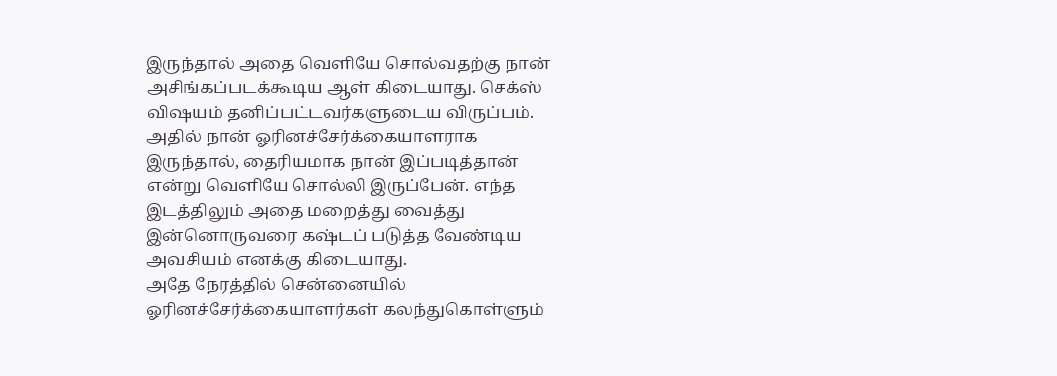இருந்தால் அதை வெளியே சொல்வதற்கு நான் அசிங்கப்படக்கூடிய ஆள் கிடையாது. செக்ஸ் விஷயம் தனிப்பட்டவர்களுடைய விருப்பம். அதில் நான் ஓரினச்சேர்க்கையாளராக இருந்தால், தைரியமாக நான் இப்படித்தான் என்று வெளியே சொல்லி இருப்பேன். எந்த இடத்திலும் அதை மறைத்து வைத்து இன்னொருவரை கஷ்டப் படுத்த வேண்டிய அவசியம் எனக்கு கிடையாது.
அதே நேரத்தில் சென்னையில் ஓரினச்சேர்க்கையாளர்கள் கலந்துகொள்ளும்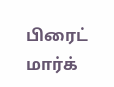பிரைட் மார்க்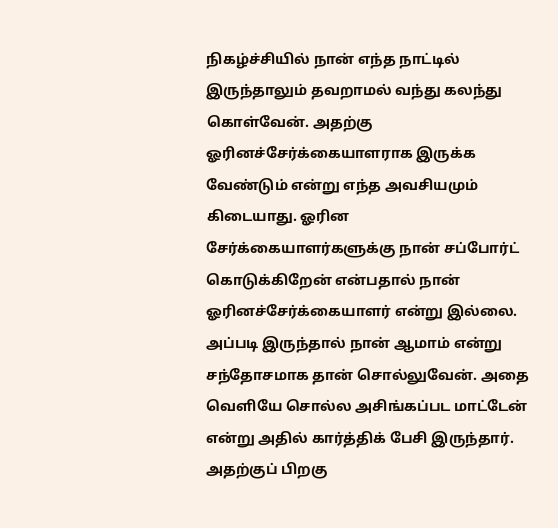நிகழ்ச்சியில் நான் எந்த நாட்டில் இருந்தாலும் தவறாமல் வந்து கலந்து கொள்வேன். அதற்கு ஓரினச்சேர்க்கையாளராக இருக்க வேண்டும் என்று எந்த அவசியமும் கிடையாது. ஓரின சேர்க்கையாளர்களுக்கு நான் சப்போர்ட் கொடுக்கிறேன் என்பதால் நான் ஓரினச்சேர்க்கையாளர் என்று இல்லை. அப்படி இருந்தால் நான் ஆமாம் என்று சந்தோசமாக தான் சொல்லுவேன். அதை வெளியே சொல்ல அசிங்கப்பட மாட்டேன் என்று அதில் கார்த்திக் பேசி இருந்தார்.
அதற்குப் பிறகு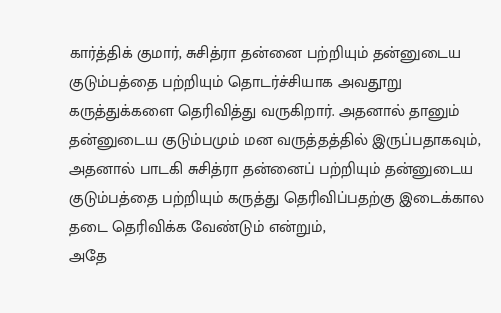கார்த்திக் குமார், சுசித்ரா தன்னை பற்றியும் தன்னுடைய குடும்பத்தை பற்றியும் தொடர்ச்சியாக அவதூறு கருத்துக்களை தெரிவித்து வருகிறார். அதனால் தானும் தன்னுடைய குடும்பமும் மன வருத்தத்தில் இருப்பதாகவும், அதனால் பாடகி சுசித்ரா தன்னைப் பற்றியும் தன்னுடைய குடும்பத்தை பற்றியும் கருத்து தெரிவிப்பதற்கு இடைக்கால தடை தெரிவிக்க வேண்டும் என்றும்,
அதே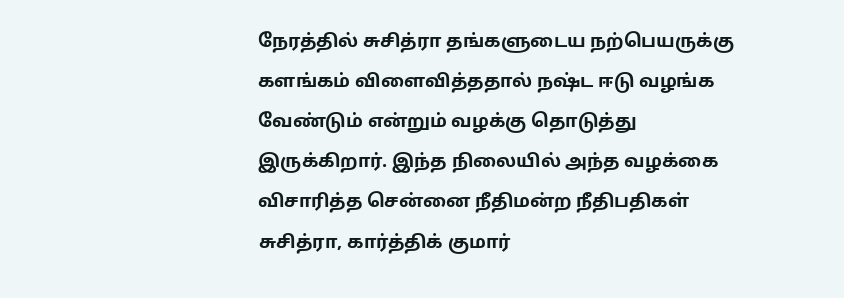நேரத்தில் சுசித்ரா தங்களுடைய நற்பெயருக்கு களங்கம் விளைவித்ததால் நஷ்ட ஈடு வழங்க வேண்டும் என்றும் வழக்கு தொடுத்து இருக்கிறார். இந்த நிலையில் அந்த வழக்கை விசாரித்த சென்னை நீதிமன்ற நீதிபதிகள் சுசித்ரா, கார்த்திக் குமார்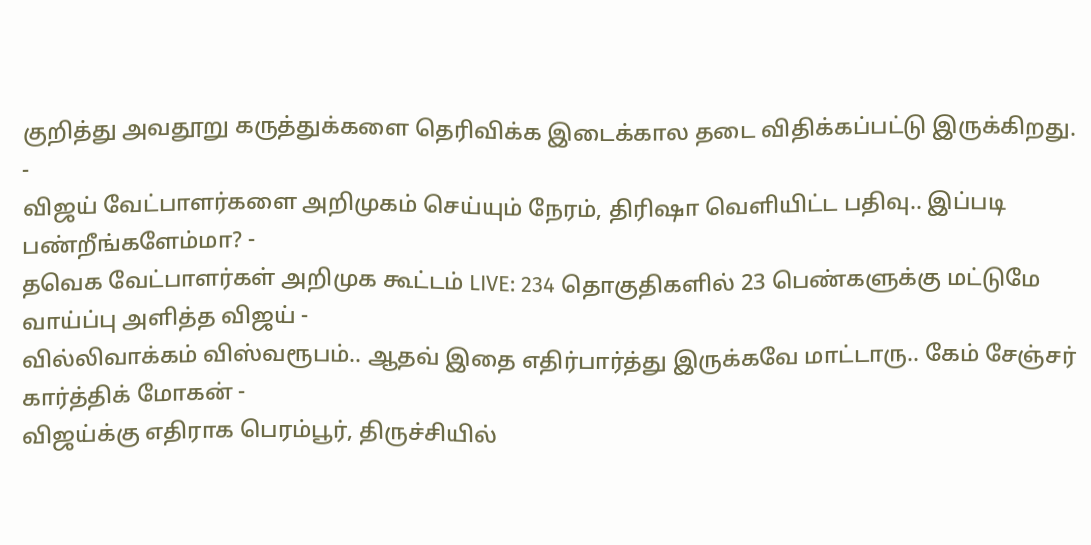குறித்து அவதூறு கருத்துக்களை தெரிவிக்க இடைக்கால தடை விதிக்கப்பட்டு இருக்கிறது.
-
விஜய் வேட்பாளர்களை அறிமுகம் செய்யும் நேரம், திரிஷா வெளியிட்ட பதிவு.. இப்படி பண்றீங்களேம்மா? -
தவெக வேட்பாளர்கள் அறிமுக கூட்டம் LIVE: 234 தொகுதிகளில் 23 பெண்களுக்கு மட்டுமே வாய்ப்பு அளித்த விஜய் -
வில்லிவாக்கம் விஸ்வரூபம்.. ஆதவ் இதை எதிர்பார்த்து இருக்கவே மாட்டாரு.. கேம் சேஞ்சர் கார்த்திக் மோகன் -
விஜய்க்கு எதிராக பெரம்பூர், திருச்சியில்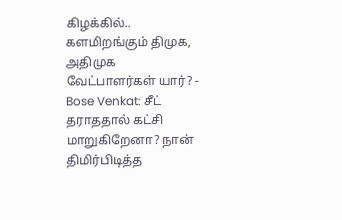கிழக்கில்.. களமிறங்கும் திமுக, அதிமுக வேட்பாளர்கள் யார்? -
Bose Venkat: சீட் தராததால் கட்சி மாறுகிறேனா? நான் திமிர்பிடித்த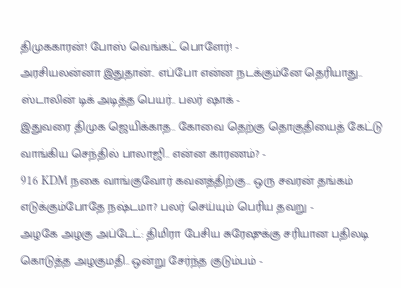திமுககாரன்! போஸ் வெங்கட் பொளேர்! -
அரசியலன்னா இதுதான்.. எப்போ என்ன நடக்கும்னே தெரியாது.. ஸ்டாலின் டிக் அடித்த பெயர்.. பலர் ஷாக் -
இதுவரை திமுக ஜெயிக்காத.. கோவை தெற்கு தொகுதியைத் கேட்டு வாங்கிய செந்தில் பாலாஜி.. என்ன காரணம்? -
916 KDM நகை வாங்குவோர் கவனத்திற்கு.. ஒரு சவரன் தங்கம் எடுக்கும்போதே நஷ்டமா? பலர் செய்யும் பெரிய தவறு -
அழகே அழகு அப்டேட்: திமிரா பேசிய சுரேஷுக்கு சரியான பதிலடி கொடுத்த அழகுமதி.. ஒன்று சேர்ந்த குடும்பம் -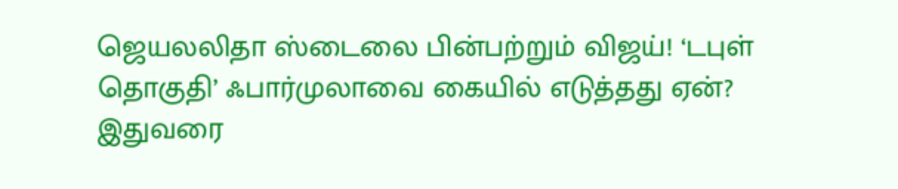ஜெயலலிதா ஸ்டைலை பின்பற்றும் விஜய்! ‘டபுள் தொகுதி’ ஃபார்முலாவை கையில் எடுத்தது ஏன்? இதுவரை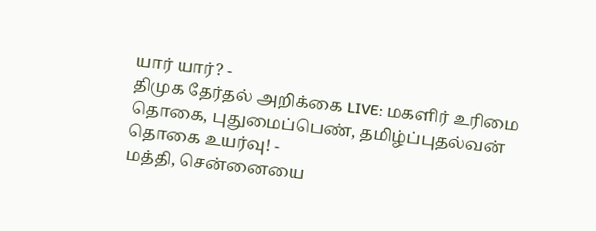யார் யார்? -
திமுக தேர்தல் அறிக்கை LIVE: மகளிர் உரிமை தொகை, புதுமைப்பெண், தமிழ்ப்புதல்வன் தொகை உயர்வு! -
மத்தி, சென்னையை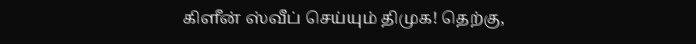கிளீன் ஸ்வீப் செய்யும் திமுக! தெற்கு,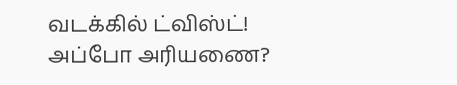வடக்கில் ட்விஸ்ட்! அப்போ அரியணை?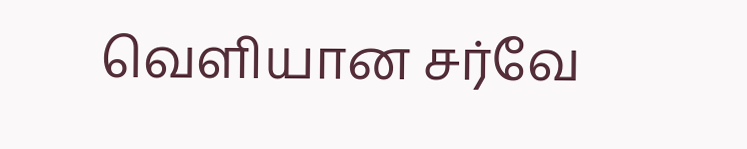வெளியான சர்வே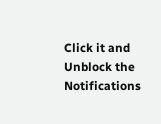Click it and Unblock the Notifications